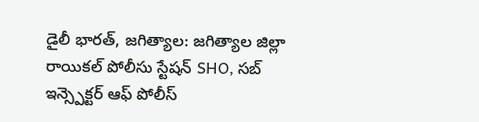డైలీ భారత్, జగిత్యాల: జగిత్యాల జిల్లా రాయికల్ పోలీసు స్టేషన్ SHO, సబ్ ఇన్స్పెక్టర్ ఆఫ్ పోలీస్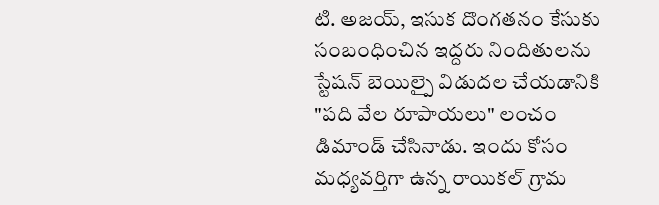టి. అజయ్, ఇసుక దొంగతనం కేసుకు సంబంధించిన ఇద్దరు నిందితులను స్టేషన్ బెయిల్పై విడుదల చేయడానికి "పది వేల రూపాయలు" లంచం డిమాండ్ చేసినాడు. ఇందు కోసం మధ్యవర్తిగా ఉన్న రాయికల్ గ్రామ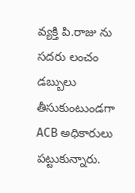వ్యక్తి పి.రాజు ను సదరు లంచం డబ్బులు తీసుకుంటుండగా ACB అధికారులు పట్టుకున్నారు.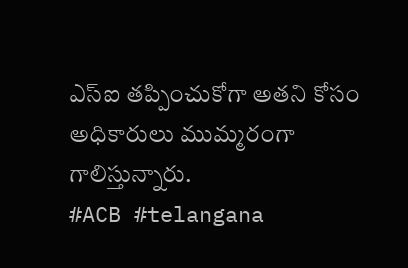ఎస్ఐ తప్పించుకోగా అతని కోసం అధికారులు ముమ్మరంగా గాలిస్తున్నారు.
#ACB #telangana